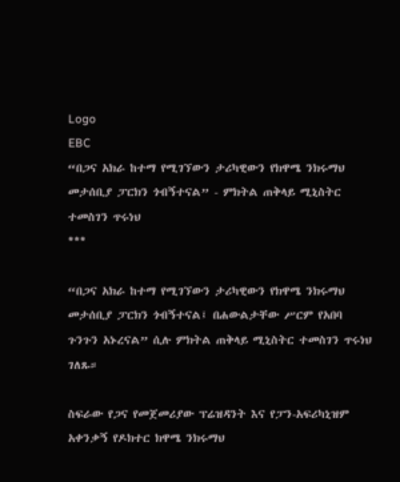Logo
EBC
“በጋና አክራ ከተማ የሚገኘውን ታሪካዊውን የክዋሜ ንክሩማህ መታሰቢያ ፓርክን ጎብኝተናል” - ምክትል ጠቅላይ ሚኒስትር ተመስገን ጥሩነህ
***

“በጋና አክራ ከተማ የሚገኘውን ታሪካዊውን የክዋሜ ንክሩማህ መታሰቢያ ፓርክን ጎብኝተናል፤ በሐውልታቸው ሥርም የአበባ ጉንጉን አኑረናል” ሲሉ ምክትል ጠቅላይ ሚኒስትር ተመስገን ጥሩነህ ገለጹ።

ስፍራው የጋና የመጀመሪያው ፕሬዝዳንት እና የፓን-አፍሪካኒዝም አቀንቃኝ የዶክተር ክዋሜ ንክሩማህ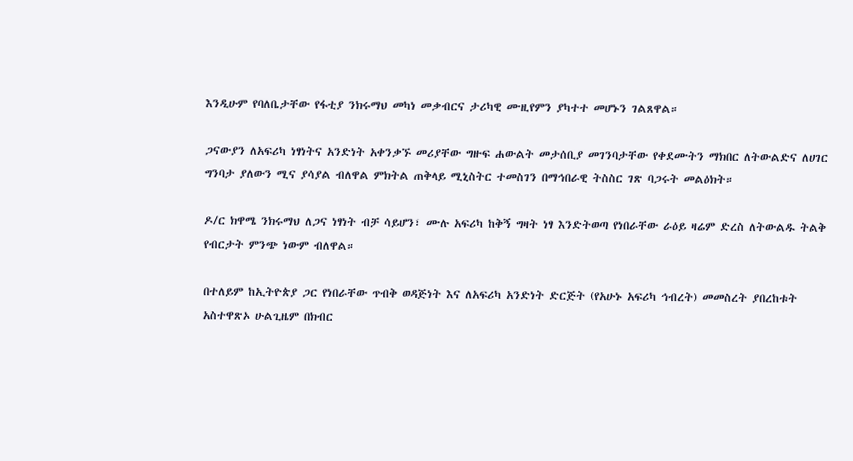እንዲሁም የባለቤታቸው የፋቲያ ንክሩማህ መካነ መቃብርና ታሪካዊ ሙዚየምን ያካተተ መሆኑን ገልጸዋል።

ጋናውያን ለአፍሪካ ነፃነትና አንድነት አቀንቃኙ መሪያቸው ግዙፍ ሐውልት መታሰቢያ መገንባታቸው የቀደሙትን ማክበር ለትውልድና ለሀገር ግንባታ ያለውን ሚና ያሳያል ብለዋል ምክትል ጠቅላይ ሚኒስትር ተመስገን በማኅበራዊ ትስስር ገጽ ባጋሩት መልዕክት።

ዶ/ር ክዋሜ ንክሩማህ ለጋና ነፃነት ብቻ ሳይሆን፣ ሙሉ አፍሪካ ከቅኝ ግዛት ነፃ እንድትወጣ የነበራቸው ራዕይ ዛሬም ድረስ ለትውልዱ ትልቅ የብርታት ምንጭ ነውም ብለዋል።

በተለይም ከኢትዮጵያ ጋር የነበራቸው ጥብቅ ወዳጅነት እና ለአፍሪካ አንድነት ድርጅት (የአሁኑ አፍሪካ ኅብረት) መመስረት ያበረከቱት አስተዋጽኦ ሁልጊዜም በክብር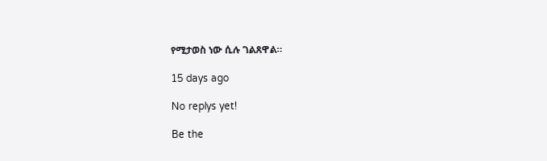የሚታወስ ነው ሲሉ ገልጸዋል።

15 days ago

No replys yet!

Be the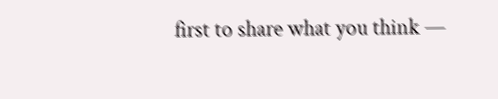first to share what you think —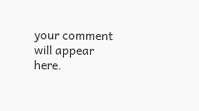your comment will appear here.